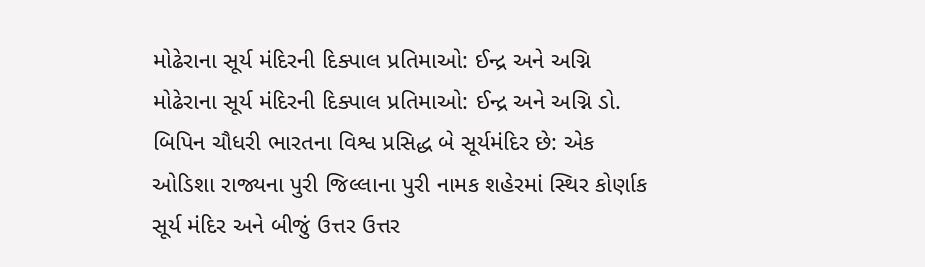મોઢેરાના સૂર્ય મંદિરની દિક્પાલ પ્રતિમાઓ: ઈન્દ્ર અને અગ્નિ
મોઢેરાના સૂર્ય મંદિરની દિક્પાલ પ્રતિમાઓ: ઈન્દ્ર અને અગ્નિ ડો. બિપિન ચૌધરી ભારતના વિશ્વ પ્રસિદ્ધ બે સૂર્યમંદિર છે: એક ઓડિશા રાજ્યના પુરી જિલ્લાના પુરી નામક શહેરમાં સ્થિર કોર્ણાક સૂર્ય મંદિર અને બીજું ઉત્તર ઉત્તર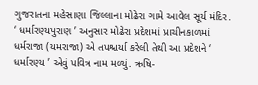ગુજરાતના મહેસાણા જિલ્લાના મોઢેરા ગામે આવેલ સૂર્ય મંદિર. ‘ ધર્મારણ્યપુરાણ ’ અનુસાર મોઢેરા પ્રદેશમાં પ્રાચીનકાળમાં ધર્મરાજા (યમરાજા) એ તપશ્ચર્યા કરેલી તેથી આ પ્રદેશને ‘ ધર્મારણ્ય ’ એવું પવિત્ર નામ મળ્યું. ઋષિ-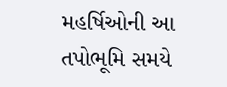મહર્ષિઓની આ તપોભૂમિ સમયે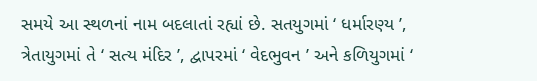સમયે આ સ્થળનાં નામ બદલાતાં રહ્યાં છે. સતયુગમાં ‘ ધર્મારણ્ય ’, ત્રેતાયુગમાં તે ‘ સત્ય મંદિર ’, દ્વાપરમાં ‘ વેદભુવન ’ અને કળિયુગમાં ‘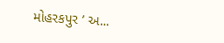મોહરકપુર ’ અ...